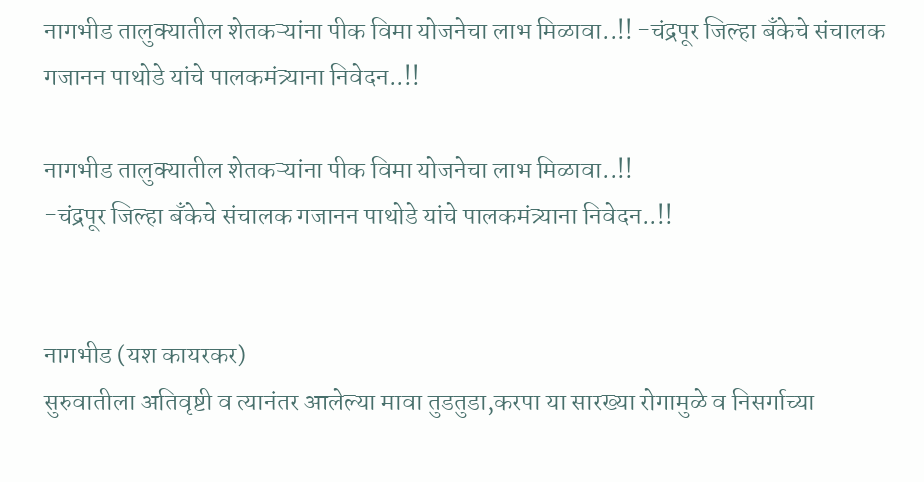नागभीड तालुक्यातील शेतकऱ्यांना पीक विमा योजनेचा लाभ मिळावा..!! -चंद्रपूर जिल्हा बँकेचे संचालक गजानन पाथोडे यांचे पालकमंत्र्याना निवेदन..!!

नागभीड तालुक्यातील शेतकऱ्यांना पीक विमा योजनेचा लाभ मिळावा..!!
-चंद्रपूर जिल्हा बँकेचे संचालक गजानन पाथोडे यांचे पालकमंत्र्याना निवेदन..!!


नागभीड (यश कायरकर)
सुरुवातीला अतिवृष्टी व त्यानंतर आलेल्या मावा तुडतुडा,करपा या सारख्या रोगामुळे व निसर्गाच्या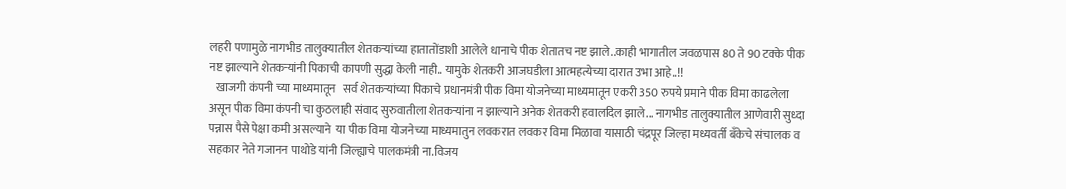लहरी पणामुळे नागभीड तालुक्यातील शेतकऱ्यांच्या हातातोंडाशी आलेले धानाचे पीक शेतातच नष्ट झाले..काही भागातील जवळपास 80 ते 90 टक्के पीक नष्ट झाल्याने शेतकऱ्यांनी पिकाची कापणी सुद्धा केली नाही.. यामुके शेतकरी आजघडीला आत्महत्येच्या दारात उभा आहे..!!
   खाजगी कंपनी च्या माध्यमातून   सर्व शेतकऱ्यांच्या पिकाचे प्रधानमंत्री पीक विमा योजनेच्या माध्यमातून एकरी 350 रुपये प्रमाने पीक विमा काढलेला असून पीक विमा कंपनी चा कुठलाही संवाद सुरुवातीला शेतकऱ्यांना न झाल्याने अनेक शेतकरी हवालदिल झाले... नागभीड तालुक्यातील आणेवारी सुध्दा पन्नास पैसे पेक्षा कमी असल्याने  या पीक विमा योजनेच्या माध्यमातुन लवकरात लवकर विमा मिळावा यासाठी चंद्रपूर जिल्हा मध्यवर्ती बँकेचे संचालक व सहकार नेते गजानन पाथोडे यांनी जिल्ह्याचे पालकमंत्री ना.विजय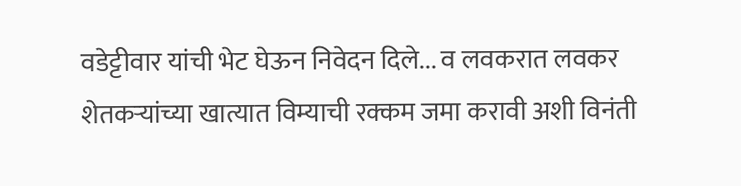वडेट्टीवार यांची भेट घेऊन निवेदन दिले... व लवकरात लवकर शेतकऱ्यांच्या खात्यात विम्याची रक्कम जमा करावी अशी विनंती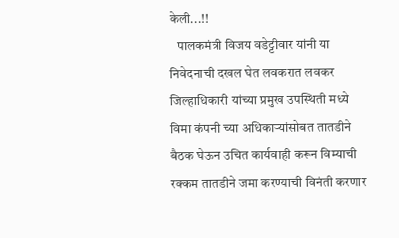केली...!!
   पालकमंत्री विजय वडेट्टीवार यांनी या निवेदनाची दखल घेत लवकरात लवकर जिल्हाधिकारी यांच्या प्रमुख उपस्थिती मध्ये विमा कंपनी च्या अधिकाऱ्यांसोबत तातडीने बैठक घेऊन उचित कार्यवाही करून विम्याची रक्कम तातडीने जमा करण्याची विनंती करणार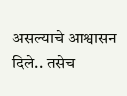असल्याचे आश्वासन दिले.. तसेच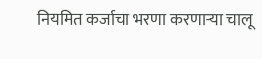नियमित कर्जाचा भरणा करणाऱ्या चालू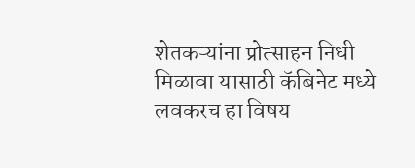शेतकऱ्यांना प्रोत्साहन निधी मिळावा यासाठी कॅबिनेट मध्ये लवकरच हा विषय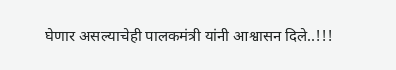घेणार असल्याचेही पालकमंत्री यांनी आश्वासन दिले..!!!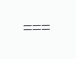===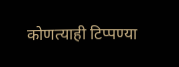कोणत्याही टिप्पण्‍या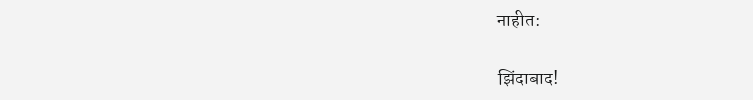नाहीत:

झिंदाबाद!